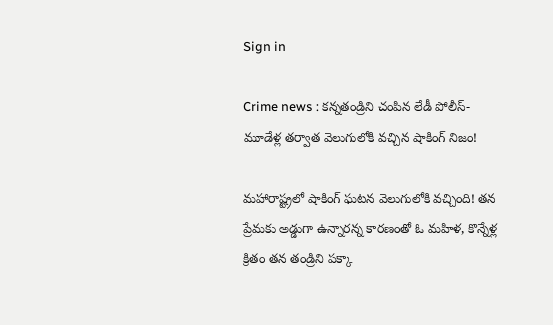Sign in

Crime news : కన్నతండ్రిని చంపిన లేడీ పోలీస్- మూడేళ్ల తర్వాత వెలుగులోకి వచ్చిన షాకింగ్ నిజం!

మహారాష్ట్రలో షాకింగ్ ఘటన వెలుగులోకి వచ్చింది! తన ప్రేమకు అడ్డుగా ఉన్నారన్న కారణంతో ఓ మహిళ, కొన్నేళ్ల క్రితం తన తండ్రిని పక్కా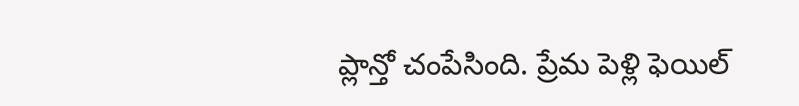ప్లాన్తో చంపేసింది. ప్రేమ పెళ్లి ఫెయిల్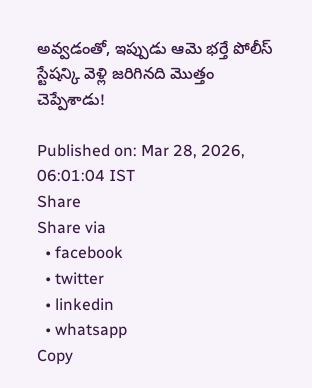అవ్వడంతో, ఇప్పుడు ఆమె భర్తే పోలీస్ స్టేషన్కి వెళ్లి జరిగినది మొత్తం చెప్పేశాడు!

Published on: Mar 28, 2026, 06:01:04 IST
Share
Share via
  • facebook
  • twitter
  • linkedin
  • whatsapp
Copy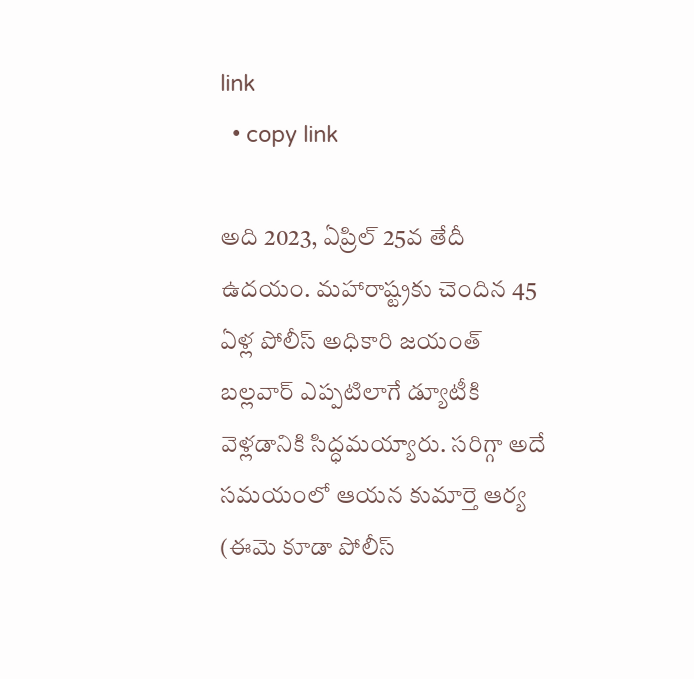link
  • copy link

అది 2023, ఏప్రిల్ 25వ తేదీ ఉదయం. మహారాష్ట్రకు చెందిన 45 ఏళ్ల పోలీస్ అధికారి జయంత్ బల్లవార్ ఎప్పటిలాగే డ్యూటీకి వెళ్లడానికి సిద్ధమయ్యారు. సరిగ్గా అదే సమయంలో ఆయన కుమార్తె ఆర్య (ఈమె కూడా పోలీస్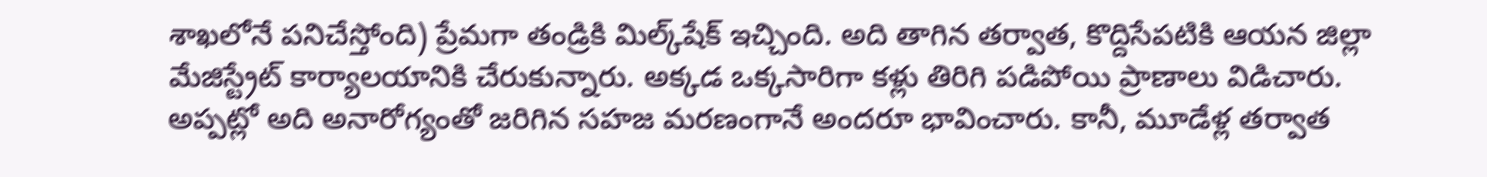శాఖలోనే పనిచేస్తోంది) ప్రేమగా తండ్రికి మిల్క్‌షేక్ ఇచ్చింది. అది తాగిన తర్వాత, కొద్దిసేపటికి ఆయన జిల్లా మేజిస్ట్రేట్ కార్యాలయానికి చేరుకున్నారు. అక్కడ ఒక్కసారిగా కళ్లు తిరిగి పడిపోయి ప్రాణాలు విడిచారు. అప్పట్లో అది అనారోగ్యంతో జరిగిన సహజ మరణంగానే అందరూ భావించారు. కానీ, మూడేళ్ల తర్వాత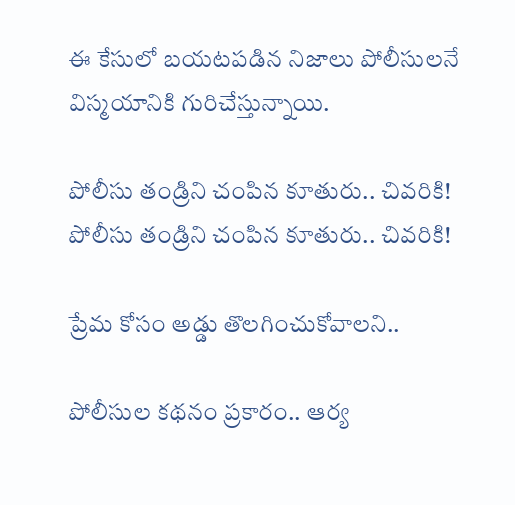ఈ కేసులో బయటపడిన నిజాలు పోలీసులనే విస్మయానికి గురిచేస్తున్నాయి.

పోలీసు తండ్రిని చంపిన కూతురు.. చివరికి!
పోలీసు తండ్రిని చంపిన కూతురు.. చివరికి!

ప్రేమ కోసం అడ్డు తొలగించుకోవాలని..

పోలీసుల కథనం ప్రకారం.. ఆర్య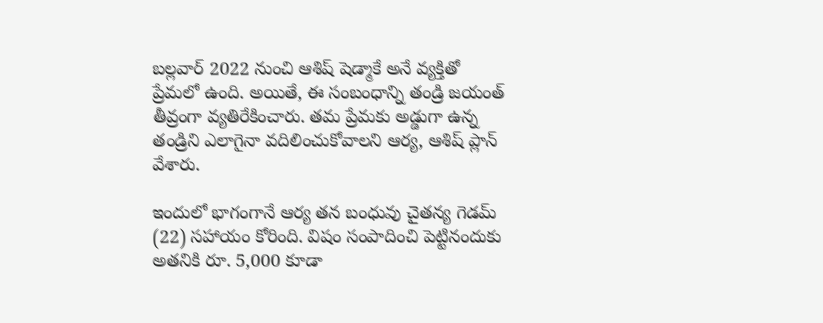బల్లవార్ 2022 నుంచి ఆశిష్ షెడ్మాకే అనే వ్యక్తితో ప్రేమలో ఉంది. అయితే, ఈ సంబంధాన్ని తండ్రి జయంత్ తీవ్రంగా వ్యతిరేకించారు. తమ ప్రేమకు అడ్డుగా ఉన్న తండ్రిని ఎలాగైనా వదిలించుకోవాలని ఆర్య, ఆశిష్ ప్లాన్ వేశారు.

ఇందులో భాగంగానే ఆర్య తన బంధువు చైతన్య గెడమ్ (22) సహాయం కోరింది. విషం సంపాదించి పెట్టినందుకు అతనికి రూ. 5,000 కూడా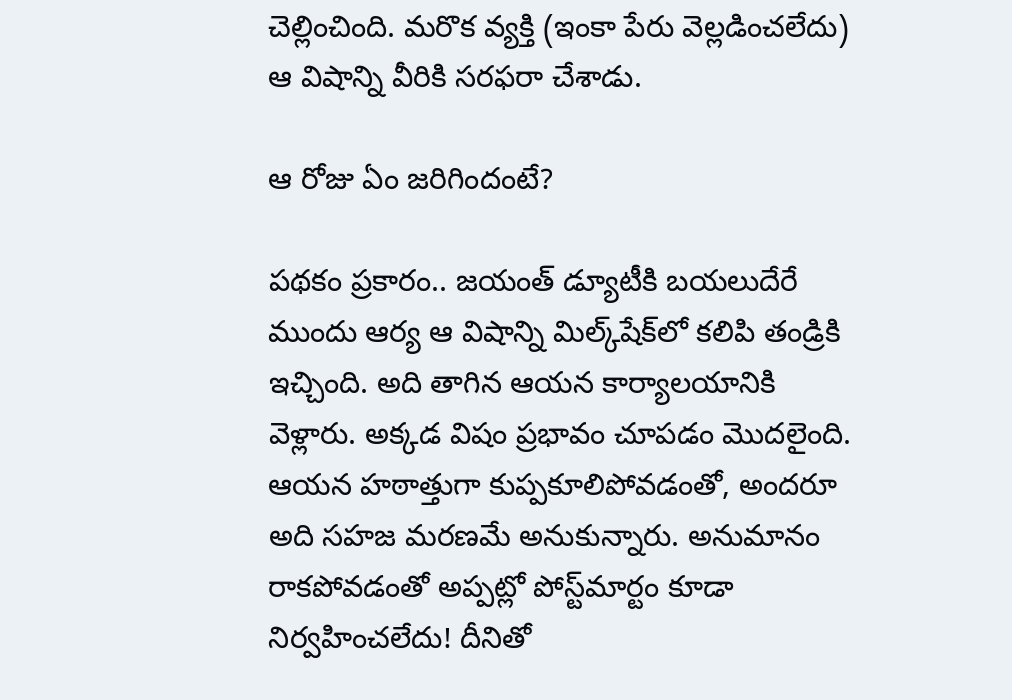చెల్లించింది. మరొక వ్యక్తి (ఇంకా పేరు వెల్లడించలేదు) ఆ విషాన్ని వీరికి సరఫరా చేశాడు.

ఆ రోజు ఏం జరిగిందంటే?

పథకం ప్రకారం.. జయంత్ డ్యూటీకి బయలుదేరే ముందు ఆర్య ఆ విషాన్ని మిల్క్‌షేక్‌లో కలిపి తండ్రికి ఇచ్చింది. అది తాగిన ఆయన కార్యాలయానికి వెళ్లారు. అక్కడ విషం ప్రభావం చూపడం మొదలైంది. ఆయన హఠాత్తుగా కుప్పకూలిపోవడంతో, అందరూ అది సహజ మరణమే అనుకున్నారు. అనుమానం రాకపోవడంతో అప్పట్లో పోస్ట్‌మార్టం కూడా నిర్వహించలేదు! దీనితో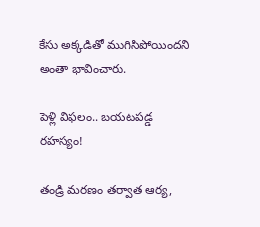కేసు అక్కడితో ముగిసిపోయిందని అంతా భావించారు.

పెళ్లి విఫలం.. బయటపడ్డ రహస్యం!

తండ్రి మరణం తర్వాత ఆర్య,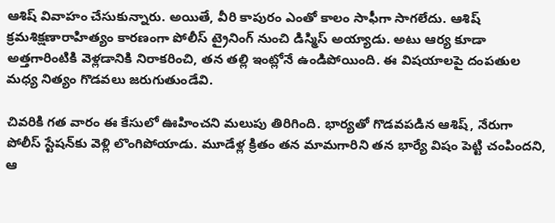ఆశిష్ వివాహం చేసుకున్నారు. అయితే, వీరి కాపురం ఎంతో కాలం సాఫీగా సాగలేదు. ఆశిష్ క్రమశిక్షణారాహిత్యం కారణంగా పోలీస్ ట్రైనింగ్ నుంచి డిస్మిస్ అయ్యాడు. అటు ఆర్య కూడా అత్తగారింటికి వెళ్లడానికి నిరాకరించి, తన తల్లి ఇంట్లోనే ఉండిపోయింది. ఈ విషయాలపై దంపతుల మధ్య నిత్యం గొడవలు జరుగుతుండేవి.

చివరికి గత వారం ఈ కేసులో ఊహించని మలుపు తిరిగింది. భార్యతో గొడవపడిన ఆశిష్, నేరుగా పోలీస్ స్టేషన్‌కు వెళ్లి లొంగిపోయాడు. మూడేళ్ల క్రితం తన మామగారిని తన భార్యే విషం పెట్టి చంపిందని, ఆ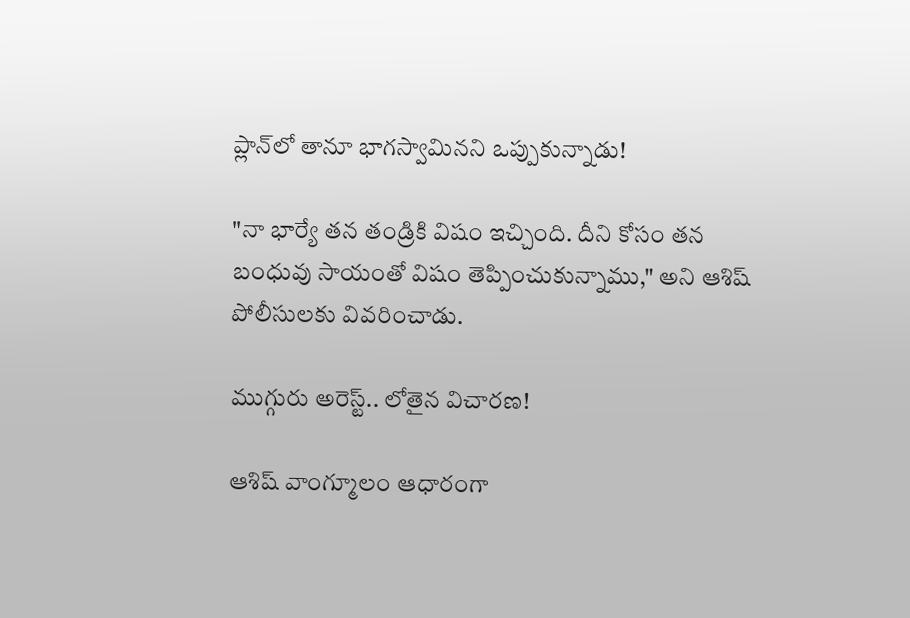ప్లాన్‌లో తానూ భాగస్వామినని ఒప్పుకున్నాడు!

"నా భార్యే తన తండ్రికి విషం ఇచ్చింది. దీని కోసం తన బంధువు సాయంతో విషం తెప్పించుకున్నాము," అని ఆశిష్ పోలీసులకు వివరించాడు.

ముగ్గురు అరెస్ట్.. లోతైన విచారణ!

ఆశిష్ వాంగ్మూలం ఆధారంగా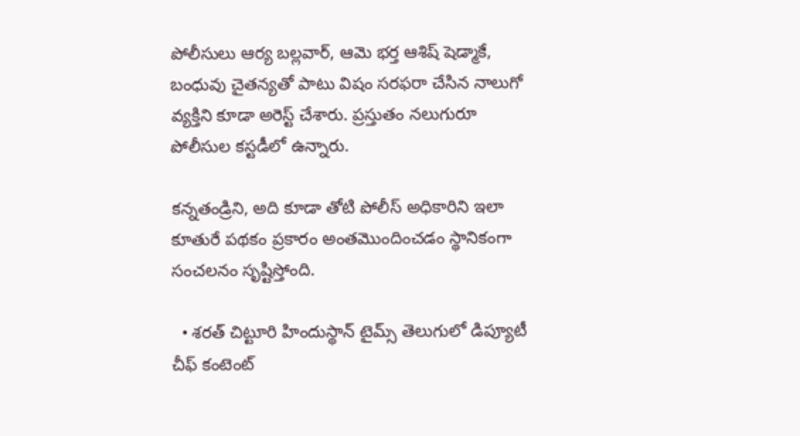పోలీసులు ఆర్య బల్లవార్, ఆమె భర్త ఆశిష్ షెడ్మాకే, బంధువు చైతన్యతో పాటు విషం సరఫరా చేసిన నాలుగో వ్యక్తిని కూడా అరెస్ట్ చేశారు. ప్రస్తుతం నలుగురూ పోలీసుల కస్టడీలో ఉన్నారు.

కన్నతండ్రిని, అది కూడా తోటి పోలీస్ అధికారిని ఇలా కూతురే పథకం ప్రకారం అంతమొందించడం స్థానికంగా సంచలనం సృష్టిస్తోంది.

  • శరత్ చిట్టూరి హిందుస్థాన్ టైమ్స్ తెలుగులో డిప్యూటీ చీఫ్ కంటెంట్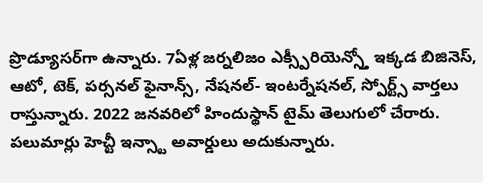ప్రొడ్యూసర్‌గా ఉన్నారు. 7ఏళ్ల జర్నలిజం ఎక్స్పీరియెన్స్తో ఇక్కడ బిజినెస్, ఆటో, టెక్, పర్సనల్ ఫైనాన్స్, నేషనల్- ఇంటర్నేషనల్, స్పోర్ట్స్ వార్తలు రాస్తున్నారు. 2022 జనవరిలో హిందుస్థాన్ టైమ్ తెలుగులో చేరారు. పలుమార్లు హెచ్టీ ఇన్స్టా అవార్డులు అదుకున్నారు.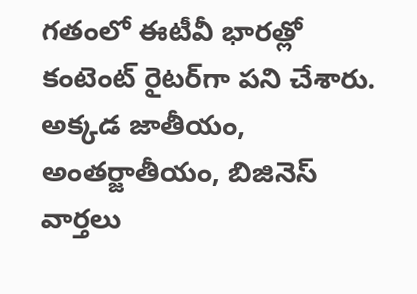గతంలో ఈటీవీ భారత్లో కంటెంట్ రైటర్‌గా పని చేశారు. అక్కడ జాతీయం, అంతర్జాతీయం, బిజినెస్ వార్తలు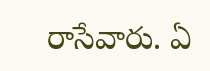రాసేవారు. ఏ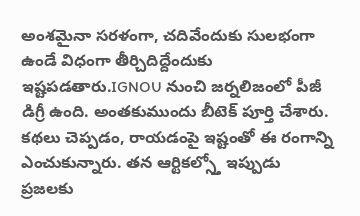అంశమైనా సరళంగా, చదివేందుకు సులభంగా ఉండే విధంగా తీర్చిదిద్దేందుకు ఇష్టపడతారు.IGNOU నుంచి జర్నలిజంలో పీజీ డిగ్రీ ఉంది. అంతకుముందు బీటెక్ పూర్తి చేశారు. కథలు చెప్పడం, రాయడంపై ఇష్టంతో ఈ రంగాన్ని ఎంచుకున్నారు. తన ఆర్టికల్స్తో ఇప్పుడు ప్రజలకు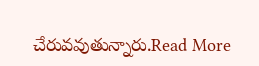చేరువవుతున్నారు.Read More